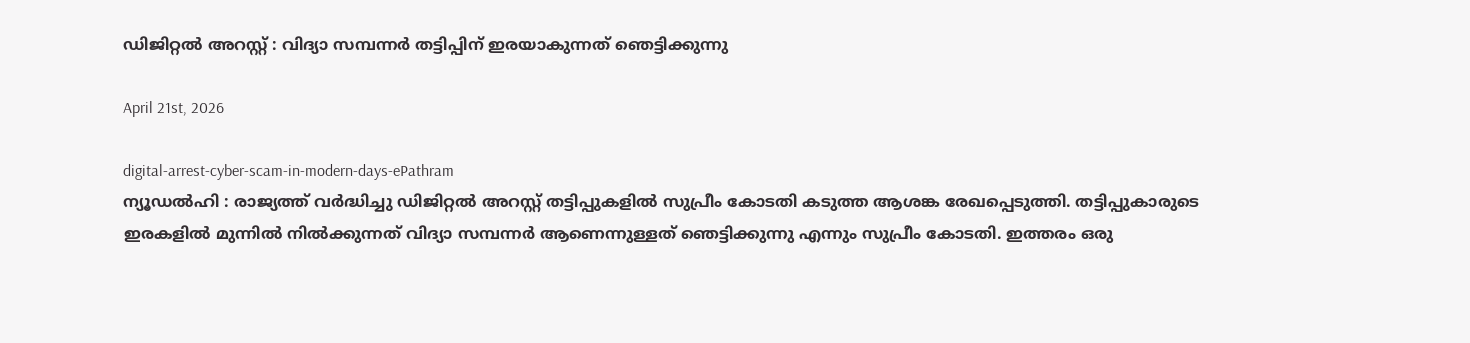ഡിജിറ്റൽ അറസ്റ്റ് : വിദ്യാ സമ്പന്നർ തട്ടിപ്പിന്‌ ഇരയാകുന്നത്‌ ഞെട്ടിക്കുന്നു

April 21st, 2026

digital-arrest-cyber-scam-in-modern-days-ePathram
ന്യൂഡൽഹി : രാജ്യത്ത് വർദ്ധിച്ചു ഡിജിറ്റൽ അറസ്റ്റ് തട്ടിപ്പുകളിൽ സുപ്രീം കോടതി കടുത്ത ആശങ്ക രേഖപ്പെടുത്തി. തട്ടിപ്പുകാരുടെ ഇരകളിൽ മുന്നിൽ നിൽക്കുന്നത് വിദ്യാ സമ്പന്നർ ആണെന്നുള്ളത് ഞെട്ടിക്കുന്നു എന്നും സുപ്രീം കോടതി. ഇത്തരം ഒരു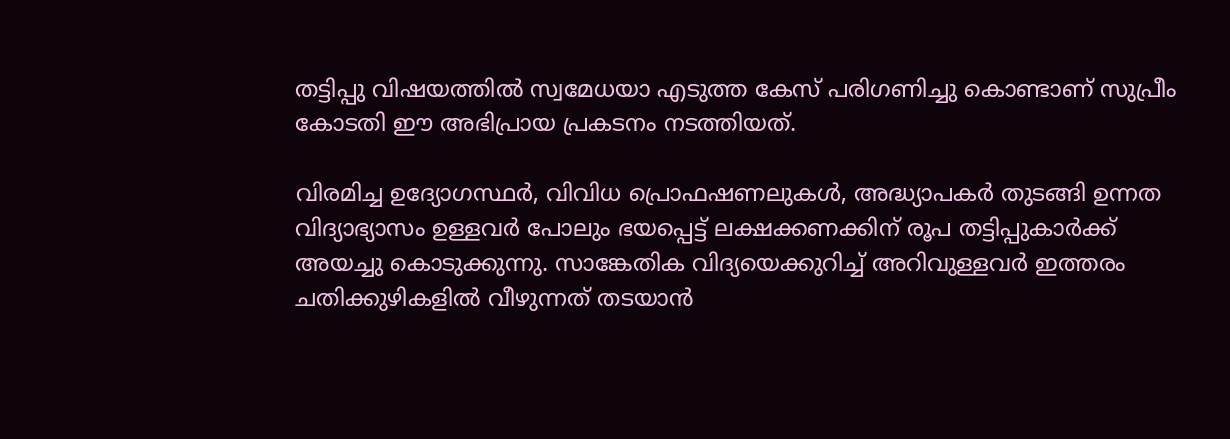തട്ടിപ്പു വിഷയത്തിൽ സ്വമേധയാ എടുത്ത കേസ്‌ പരിഗണിച്ചു കൊണ്ടാണ് സുപ്രീം കോടതി ഈ അഭിപ്രായ പ്രകടനം നടത്തിയത്.

വിരമിച്ച ഉദ്യോഗസ്ഥർ, വിവിധ പ്രൊഫഷണലുകൾ, അദ്ധ്യാപകർ തുടങ്ങി ഉന്നത വിദ്യാഭ്യാസം ഉള്ളവർ പോലും ഭയപ്പെട്ട് ലക്ഷക്കണക്കിന് രൂപ തട്ടിപ്പുകാർക്ക് അയച്ചു കൊടുക്കുന്നു. സാങ്കേതിക വിദ്യയെക്കുറിച്ച് അറിവുള്ളവർ ഇത്തരം ചതിക്കുഴികളിൽ വീഴുന്നത് തടയാൻ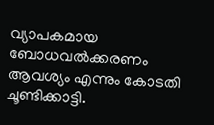വ്യാപകമായ ബോധവൽക്കരണം ആവശ്യം എന്നും കോടതി ചൂണ്ടിക്കാട്ടി.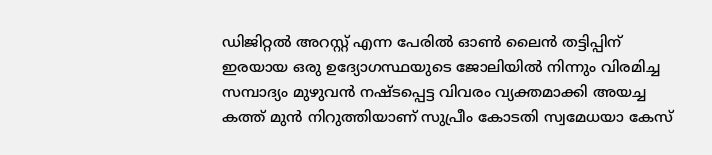ഡിജിറ്റൽ അറസ്റ്റ് എന്ന പേരിൽ ഓൺ ലൈൻ തട്ടിപ്പിന് ഇരയായ ഒരു ഉദ്യോഗസ്ഥയുടെ ജോലിയിൽ നിന്നും വിരമിച്ച സമ്പാദ്യം മുഴുവൻ നഷ്ടപ്പെട്ട വിവരം വ്യക്തമാക്കി അയച്ച കത്ത് മുൻ നിറുത്തിയാണ് സുപ്രീം കോടതി സ്വമേധയാ കേസ്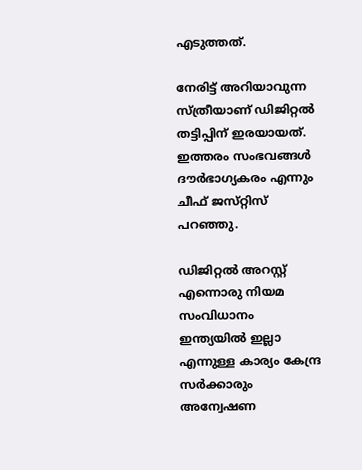എടുത്തത്.

നേരിട്ട് അറിയാവുന്ന സ്‌ത്രീയാണ്‌ ഡിജിറ്റൽ തട്ടിപ്പിന് ഇരയായത്. ഇത്തരം സംഭവങ്ങൾ ദ‍ൗർഭാഗ്യകരം എന്നും ചീഫ്‌ ജസ്‌റ്റിസ്‌ പറഞ്ഞു.

ഡിജിറ്റൽ അറസ്റ്റ് എന്നൊരു നിയമ സംവിധാനം ഇന്ത്യയിൽ ഇല്ലാ എന്നുള്ള കാര്യം കേന്ദ്ര സർക്കാരും അന്വേഷണ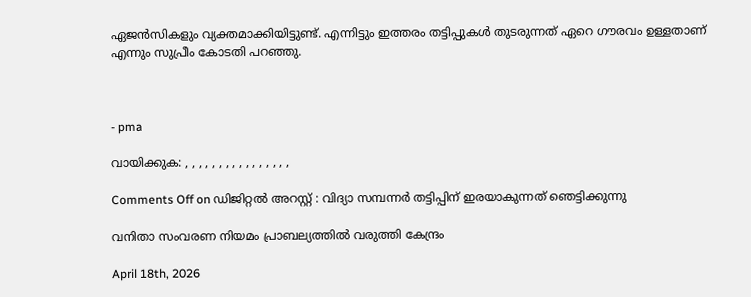ഏജൻസികളും വ്യക്തമാക്കിയിട്ടുണ്ട്. എന്നിട്ടും ഇത്തരം തട്ടിപ്പുകൾ തുടരുന്നത് ഏറെ ഗൗരവം ഉള്ളതാണ് എന്നും സുപ്രീം കോടതി പറഞ്ഞു.



- pma

വായിക്കുക: , , , , , , , , , , , , , , , ,

Comments Off on ഡിജിറ്റൽ അറസ്റ്റ് : വിദ്യാ സമ്പന്നർ തട്ടിപ്പിന്‌ ഇരയാകുന്നത്‌ ഞെട്ടിക്കുന്നു

വനിതാ സംവരണ നിയമം പ്രാബല്യത്തിൽ വരുത്തി കേന്ദ്രം

April 18th, 2026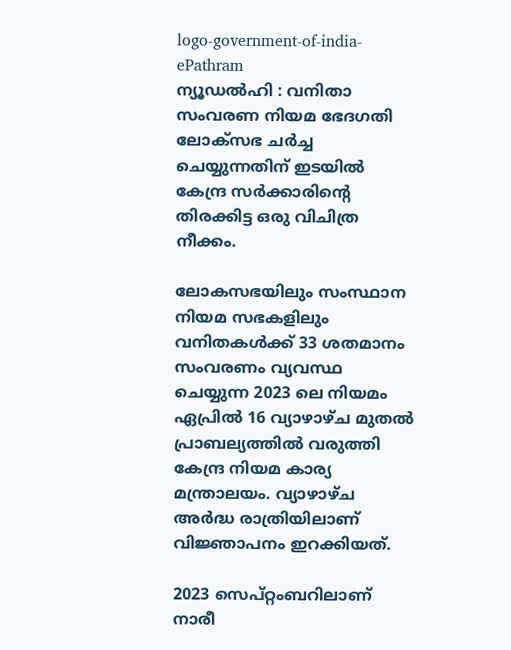logo-government-of-india-ePathram
ന്യൂഡൽഹി : വനിതാ സംവരണ നിയമ ഭേദഗതി ലോക്‌സഭ ചർച്ച ചെയ്യുന്നതിന് ഇടയിൽ കേന്ദ്ര സർക്കാരിന്റെ തിരക്കിട്ട ഒരു വിചിത്ര നീക്കം.

ലോകസഭയിലും സംസ്ഥാന നിയമ സഭകളിലും വനിതകൾക്ക് 33 ശതമാനം സംവരണം വ്യവസ്ഥ ചെയ്യുന്ന 2023 ലെ നിയമം ഏപ്രിൽ 16 വ്യാഴാഴ്ച മുതൽ പ്രാബല്യത്തിൽ വരുത്തി കേന്ദ്ര നിയമ കാര്യ മന്ത്രാലയം. വ്യാഴാഴ്ച അർദ്ധ രാത്രിയിലാണ് വിജ്ഞാപനം ഇറക്കിയത്.

2023 സെപ്റ്റംബറിലാണ് നാരീ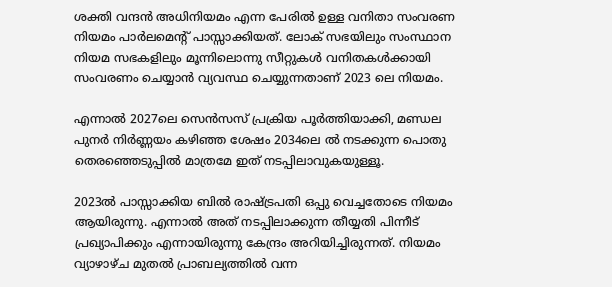ശക്തി വന്ദൻ അധിനിയമം എന്ന പേരിൽ ഉള്ള വനിതാ സംവരണ നിയമം പാർലമെന്‍റ് പാസ്സാക്കിയത്. ലോക്‌ സഭയിലും സംസ്ഥാന നിയമ സഭകളിലും മൂന്നിലൊന്നു സീറ്റുകൾ വനിതകൾക്കായി സംവരണം ചെയ്യാൻ വ്യവസ്ഥ ചെയ്യുന്നതാണ് 2023 ലെ നിയമം.

എന്നാൽ 2027ലെ സെൻസസ് പ്രക്രിയ പൂർത്തിയാക്കി, മണ്ഡല പുനർ നിർണ്ണയം കഴിഞ്ഞ ശേഷം 2034ലെ ൽ നടക്കുന്ന പൊതു തെരഞ്ഞെടുപ്പിൽ മാത്രമേ ഇത് നടപ്പിലാവുകയുള്ളൂ.

2023ൽ പാസ്സാക്കിയ ബിൽ രാഷ്ട്രപതി ഒപ്പു വെച്ചതോടെ നിയമം ആയിരുന്നു. എന്നാൽ അത് നടപ്പിലാക്കുന്ന തീയ്യതി പിന്നീട് പ്രഖ്യാപിക്കും എന്നായിരുന്നു കേന്ദ്രം അറിയിച്ചിരുന്നത്. നിയമം വ്യാഴാഴ്ച മുതൽ പ്രാബല്യത്തില്‍ വന്ന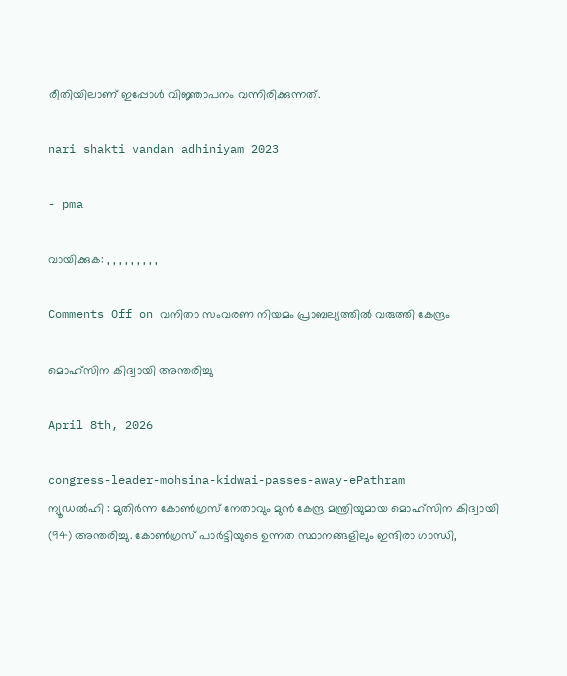രീതിയിലാണ് ഇപ്പോൾ വിജ്ഞാപനം വന്നിരിക്കുന്നത്.

nari shakti vandan adhiniyam 2023

- pma

വായിക്കുക: , , , , , , , , ,

Comments Off on വനിതാ സംവരണ നിയമം പ്രാബല്യത്തിൽ വരുത്തി കേന്ദ്രം

മൊഹ്‌സിന കിദ്വായി അന്തരിച്ചു

April 8th, 2026

congress-leader-mohsina-kidwai-passes-away-ePathram
ന്യൂഡൽഹി : മുതിർന്ന കോൺഗ്രസ് നേതാവും മുൻ കേന്ദ്ര മന്ത്രിയുമായ മൊഹ്‌സിന കിദ്വായി (94) അന്തരിച്ചു. കോൺഗ്രസ് പാർട്ടിയുടെ ഉന്നത സ്ഥാനങ്ങളിലും ഇന്ദിരാ ഗാന്ധി,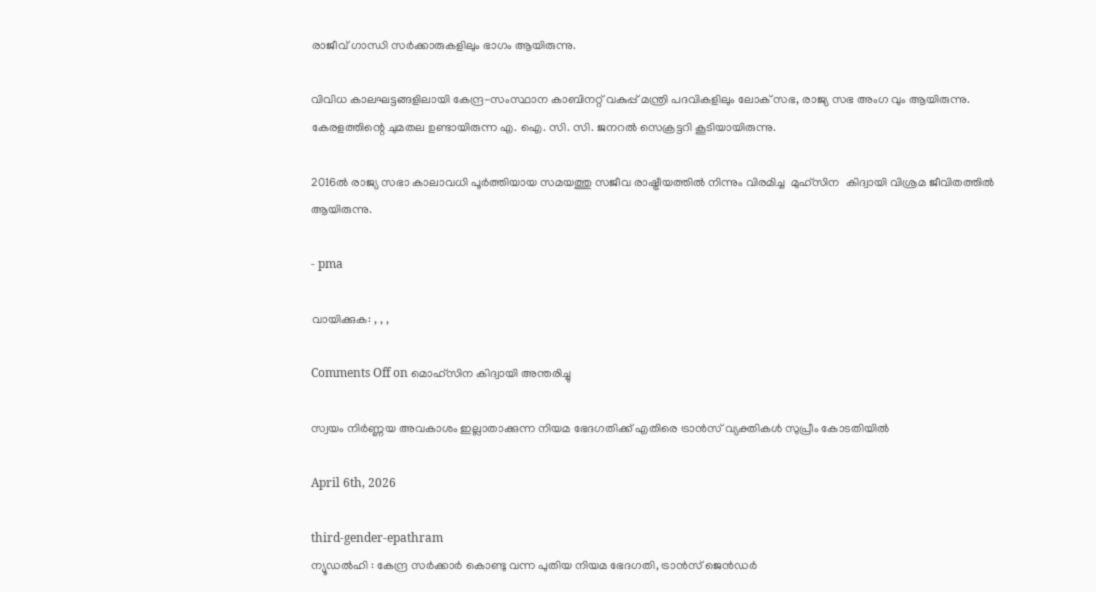രാജീവ് ഗാന്ധി സർക്കാരുകളിലും ഭാഗം ആയിരുന്നു.

വിവിധ കാലഘട്ടങ്ങളിലായി കേന്ദ്ര-സംസ്ഥാന കാബിനറ്റ് വകുപ്പ് മന്ത്രി പദവികളിലും ലോക് സഭ, രാജ്യ സഭ അംഗ വും ആയിരുന്നു. കേരളത്തിന്റെ ചുമതല ഉണ്ടായിരുന്ന എ. ഐ. സി. സി. ജനറല്‍ സെക്രട്ടറി കൂടിയായിരുന്നു.

2016ല്‍ രാജ്യ സഭാ കാലാവധി പൂര്‍ത്തിയായ സമയത്തു സജീവ രാഷ്ട്രീയത്തില്‍ നിന്നും വിരമിച്ച  മുഹ്സിന  കിദ്വായി വിശ്രമ ജീവിതത്തിൽ ആയിരുന്നു.

- pma

വായിക്കുക: , , ,

Comments Off on മൊഹ്‌സിന കിദ്വായി അന്തരിച്ചു

സ്വയം നിർണ്ണയ അവകാശം ഇല്ലാതാക്കുന്ന നിയമ ഭേദഗതിക്ക് എതിരെ ട്രാൻസ് വ്യക്തികൾ സുപ്രീം കോടതിയിൽ

April 6th, 2026

third-gender-epathram
ന്യൂഡൽഹി : കേന്ദ്ര സർക്കാർ കൊണ്ടു വന്ന പുതിയ നിയമ ഭേദഗതി, ട്രാൻസ് ജെൻഡർ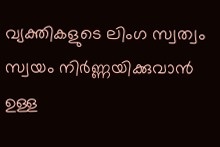വ്യക്തികളുടെ ലിംഗ സ്വത്വം സ്വയം നിർണ്ണയിക്കുവാൻ ഉള്ള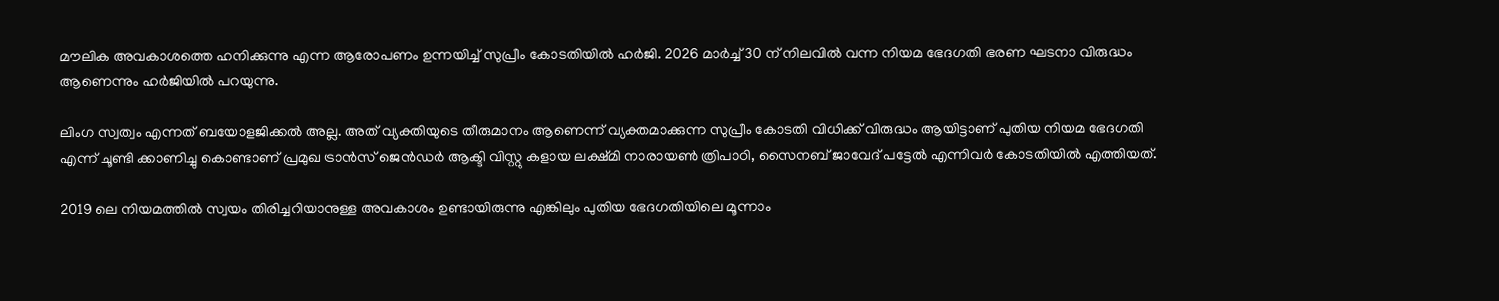മൗലിക അവകാശത്തെ ഹനിക്കുന്നു എന്ന ആരോപണം ഉന്നയിച്ച് സുപ്രീം കോടതിയിൽ ഹർജി. 2026 മാർച്ച് 30 ന് നിലവിൽ വന്ന നിയമ ഭേദഗതി ഭരണ ഘടനാ വിരുദ്ധം ആണെന്നും ഹർജിയിൽ പറയുന്നു.

ലിംഗ സ്വത്വം എന്നത് ബയോളജിക്കൽ അല്ല. അത് വ്യക്തിയുടെ തീരുമാനം ആണെന്ന് വ്യക്തമാക്കുന്ന സുപ്രീം കോടതി വിധിക്ക് വിരുദ്ധം ആയിട്ടാണ് പുതിയ നിയമ ഭേദഗതി എന്ന് ചൂണ്ടി ക്കാണിച്ചു കൊണ്ടാണ് പ്രമുഖ ട്രാൻസ് ജെൻഡർ ആക്ടി വിസ്റ്റു കളായ ലക്ഷ്മി നാരായൺ ത്രിപാഠി, സൈനബ് ജാവേദ് പട്ടേൽ എന്നിവർ കോടതിയിൽ എത്തിയത്.

2019 ലെ നിയമത്തിൽ സ്വയം തിരിച്ചറിയാനുള്ള അവകാശം ഉണ്ടായിരുന്നു എങ്കിലും പുതിയ ഭേദഗതിയിലെ മൂന്നാം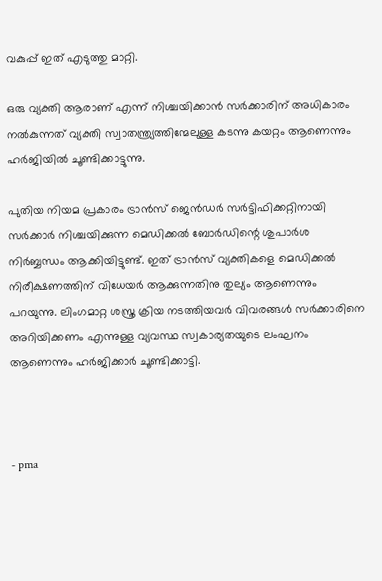വകുപ്പ് ഇത് എടുത്തു മാറ്റി.

ഒരു വ്യക്തി ആരാണ് എന്ന് നിശ്ചയിക്കാൻ സർക്കാരിന് അധികാരം നൽകുന്നത് വ്യക്തി സ്വാതന്ത്ര്യത്തിന്മേലുള്ള കടന്നു കയറ്റം ആണെന്നും ഹർജിയിൽ ചൂണ്ടിക്കാട്ടുന്നു.

പുതിയ നിയമ പ്രകാരം ട്രാൻസ് ജെൻഡർ സർട്ടിഫിക്കറ്റിനായി സർക്കാർ നിശ്ചയിക്കുന്ന മെഡിക്കൽ ബോർഡിന്റെ ശുപാർശ നിർബ്ബന്ധം ആക്കിയിട്ടുണ്ട്. ഇത് ട്രാൻസ് വ്യക്തികളെ മെഡിക്കൽ നിരീക്ഷണത്തിന് വിധേയർ ആക്കുന്നതിനു തുല്യം ആണെന്നും പറയുന്നു. ലിംഗമാറ്റ ശസ്ത്ര ക്രിയ നടത്തിയവർ വിവരങ്ങൾ സർക്കാരിനെ അറിയിക്കണം എന്നുള്ള വ്യവസ്ഥ സ്വകാര്യതയുടെ ലംഘനം ആണെന്നും ഹർജിക്കാർ ചൂണ്ടിക്കാട്ടി.



- pma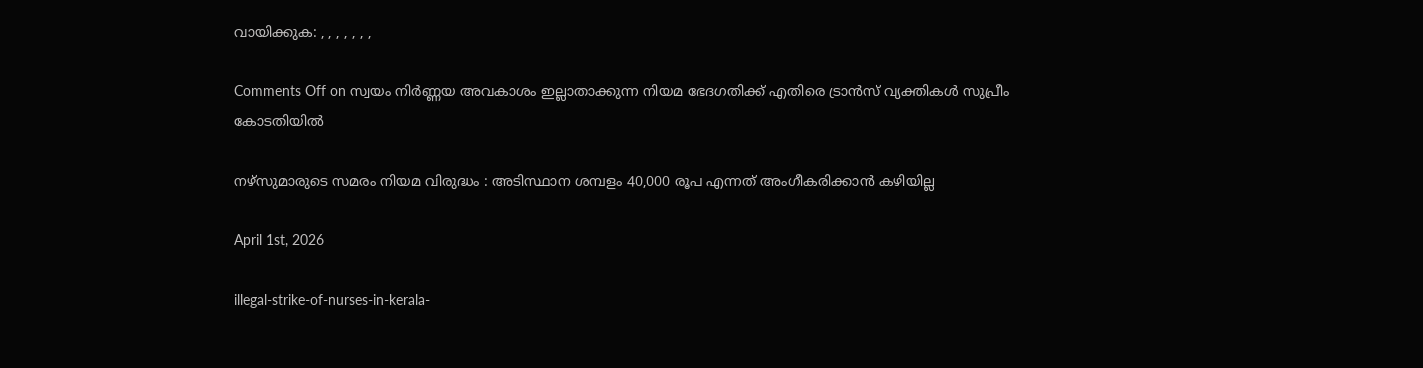വായിക്കുക: , , , , , , ,

Comments Off on സ്വയം നിർണ്ണയ അവകാശം ഇല്ലാതാക്കുന്ന നിയമ ഭേദഗതിക്ക് എതിരെ ട്രാൻസ് വ്യക്തികൾ സുപ്രീം കോടതിയിൽ

നഴ്‌സുമാരുടെ സമരം നിയമ വിരുദ്ധം : അടിസ്ഥാന ശമ്പളം 40,000 രൂപ എന്നത് അംഗീകരിക്കാൻ കഴിയില്ല

April 1st, 2026

illegal-strike-of-nurses-in-kerala-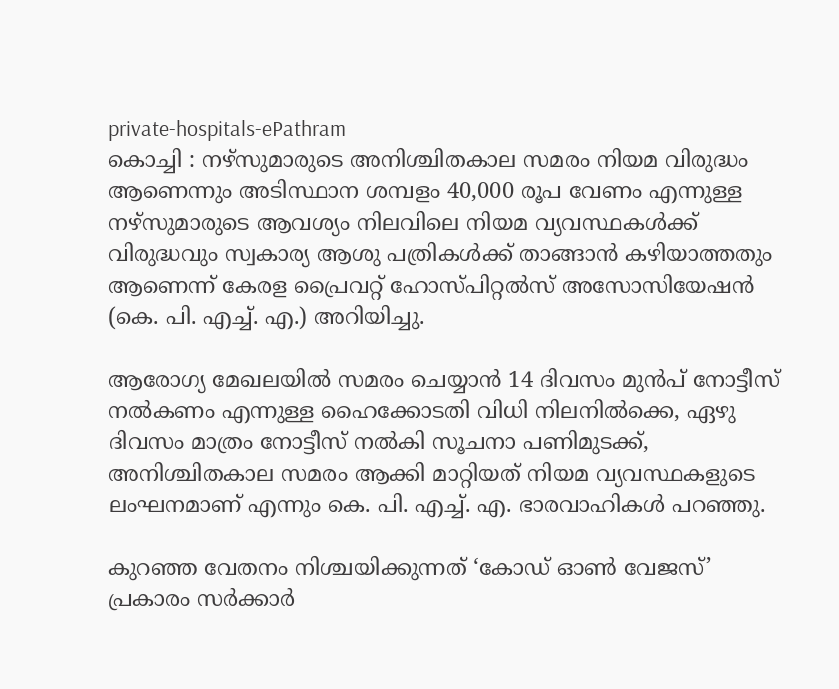private-hospitals-ePathram
കൊച്ചി : നഴ്‌സുമാരുടെ അനിശ്ചിതകാല സമരം നിയമ വിരുദ്ധം ആണെന്നും അടിസ്ഥാന ശമ്പളം 40,000 രൂപ വേണം എന്നുള്ള നഴ്‌സുമാരുടെ ആവശ്യം നിലവിലെ നിയമ വ്യവസ്ഥകൾക്ക് വിരുദ്ധവും സ്വകാര്യ ആശു പത്രികൾക്ക് താങ്ങാൻ കഴിയാത്തതും ആണെന്ന് കേരള പ്രൈവറ്റ് ഹോസ്പിറ്റൽസ് അസോസിയേഷൻ (കെ. പി. എച്ച്. എ.) അറിയിച്ചു.

ആരോഗ്യ മേഖലയിൽ സമരം ചെയ്യാൻ 14 ദിവസം മുൻപ് നോട്ടീസ് നൽകണം എന്നുള്ള ഹൈക്കോടതി വിധി നിലനിൽക്കെ, ഏഴു ദിവസം മാത്രം നോട്ടീസ് നൽകി സൂചനാ പണിമുടക്ക്, അനിശ്ചിതകാല സമരം ആക്കി മാറ്റിയത് നിയമ വ്യവസ്ഥകളുടെ ലംഘനമാണ് എന്നും കെ. പി. എച്ച്. എ. ഭാരവാഹികൾ പറഞ്ഞു.

കുറഞ്ഞ വേതനം നിശ്ചയിക്കുന്നത് ‘കോഡ് ഓൺ വേജസ്’ പ്രകാരം സർക്കാർ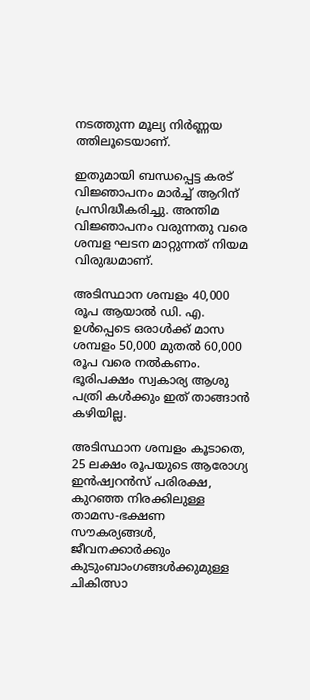നടത്തുന്ന മൂല്യ നിർണ്ണയ ത്തിലൂടെയാണ്.

ഇതുമായി ബന്ധപ്പെട്ട കരട് വിജ്ഞാപനം മാർച്ച് ആറിന് പ്രസിദ്ധീകരിച്ചു. അന്തിമ വിജ്ഞാപനം വരുന്നതു വരെ ശമ്പള ഘടന മാറ്റുന്നത് നിയമ വിരുദ്ധമാണ്.

അടിസ്ഥാന ശമ്പളം 40,000 രൂപ ആയാൽ ഡി. എ.  ഉൾപ്പെടെ ഒരാൾക്ക് മാസ ശമ്പളം 50,000 മുതൽ 60,000 രൂപ വരെ നൽകണം. ഭൂരിപക്ഷം സ്വകാര്യ ആശു പത്രി കൾക്കും ഇത് താങ്ങാൻ കഴിയില്ല.

അടിസ്ഥാന ശമ്പളം കൂടാതെ, 25 ലക്ഷം രൂപയുടെ ആരോഗ്യ ഇൻഷ്വറൻസ് പരിരക്ഷ, കുറഞ്ഞ നിരക്കിലുള്ള താമസ-ഭക്ഷണ സൗകര്യങ്ങൾ, ജീവനക്കാർക്കും കുടുംബാംഗങ്ങൾക്കുമുള്ള ചികിത്സാ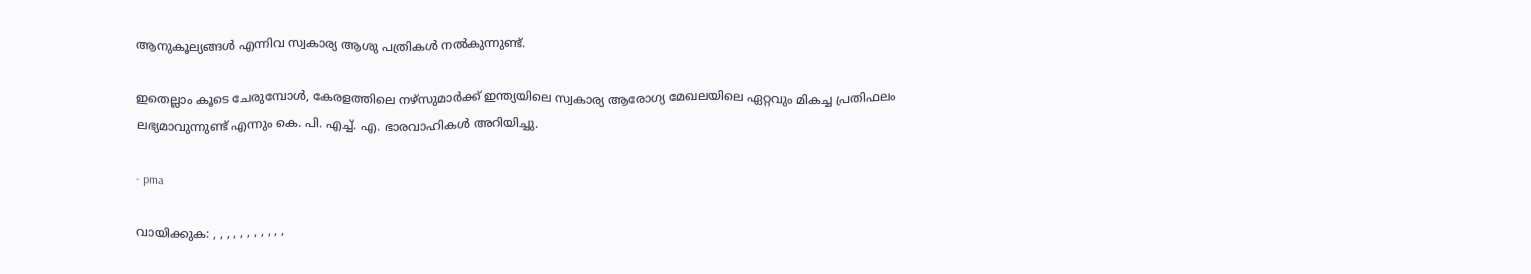ആനുകൂല്യങ്ങൾ എന്നിവ സ്വകാര്യ ആശു പത്രികൾ നൽകുന്നുണ്ട്.

ഇതെല്ലാം കൂടെ ചേരുമ്പോൾ, കേരളത്തിലെ നഴ്‌സുമാർക്ക് ഇന്ത്യയിലെ സ്വകാര്യ ആരോഗ്യ മേഖലയിലെ ഏറ്റവും മികച്ച പ്രതിഫലം ലഭ്യമാവുന്നുണ്ട് എന്നും കെ. പി. എച്ച്. എ. ഭാരവാഹികൾ അറിയിച്ചു.

- pma

വായിക്കുക: , , , , , , , , , , ,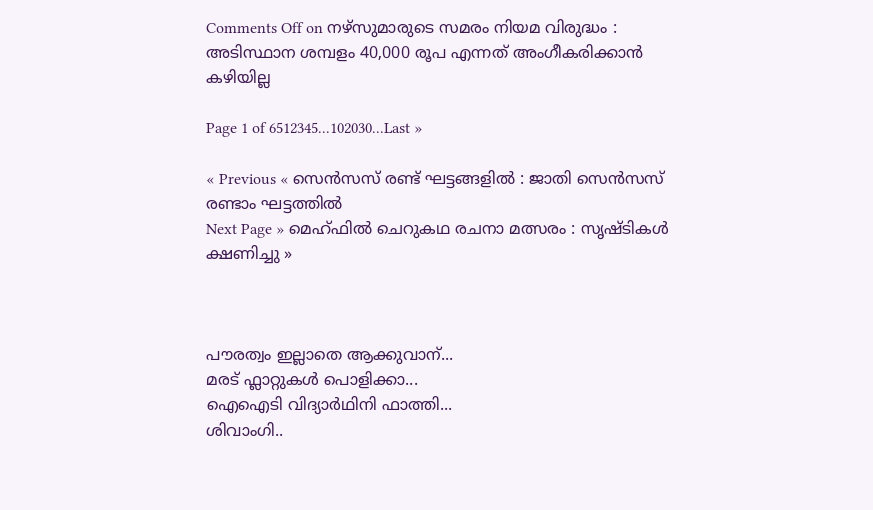Comments Off on നഴ്‌സുമാരുടെ സമരം നിയമ വിരുദ്ധം : അടിസ്ഥാന ശമ്പളം 40,000 രൂപ എന്നത് അംഗീകരിക്കാൻ കഴിയില്ല

Page 1 of 6512345...102030...Last »

« Previous « സെന്‍സസ് രണ്ട് ഘട്ടങ്ങളിൽ : ജാതി സെന്‍സസ് രണ്ടാം ഘട്ടത്തിൽ
Next Page » മെഹ്ഫിൽ ചെറുകഥ രചനാ മത്സരം : സൃഷ്ടികൾ ക്ഷണിച്ചു »



പൗരത്വം ഇല്ലാതെ ആക്കുവാന്...
മരട് ഫ്ലാറ്റുകൾ പൊളിക്കാ...
ഐഐടി വിദ്യാര്‍ഥിനി ഫാത്തി...
ശിവാംഗി..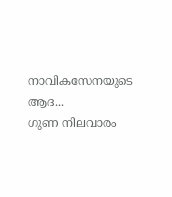നാവികസേനയുടെ ആദ...
ഗുണ നിലവാരം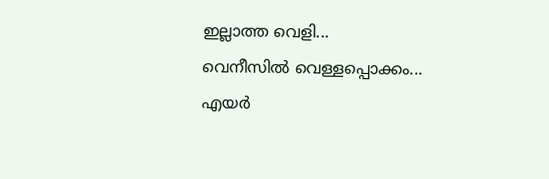ഇല്ലാത്ത വെളി...
വെനീസില്‍ വെള്ളപ്പൊക്കം...
എയര്‍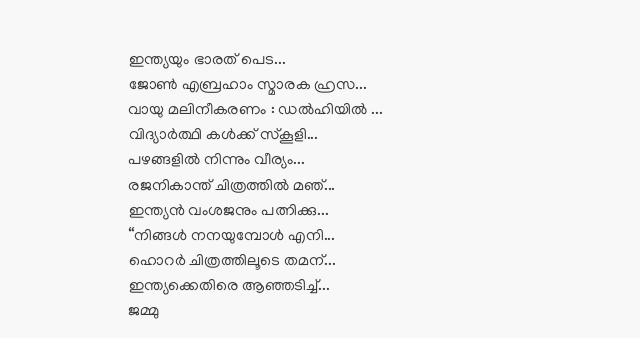ഇന്ത്യയും ഭാരത് പെട...
ജോണ്‍ എബ്രഹാം സ്മാരക ഹ്രസ...
വായു മലിനീകരണം : ഡൽഹിയിൽ ...
വിദ്യാർത്ഥി കൾക്ക് സ്കൂളി...
പഴങ്ങളില്‍ നിന്നും വീര്യം...
രജനികാന്ത് ചിത്രത്തിൽ മഞ്...
ഇന്ത്യൻ വംശജനും പത്നിക്കു...
“നിങ്ങള്‍ നനയുമ്പോള്‍ എനി...
ഹൊറര്‍ ചിത്രത്തിലൂടെ തമന്...
ഇന്ത്യക്കെതിരെ ആഞ്ഞടിച്ച്...
ജമ്മു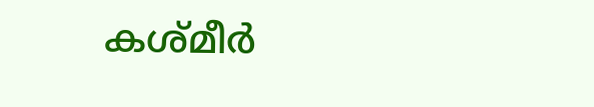കശ്മീ‍ർ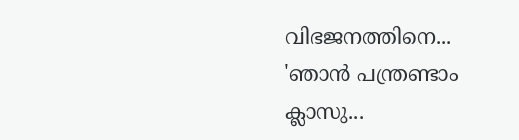വിഭജനത്തിനെ...
'ഞാന്‍ പന്ത്രണ്ടാം ക്ലാസു...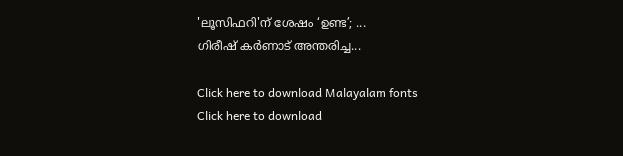'ലൂസിഫറി'ന് ശേഷം ‘ഉണ്ട’; ...
ഗിരീഷ് കര്‍ണാട് അന്തരിച്ച...

Click here to download Malayalam fonts
Click here to download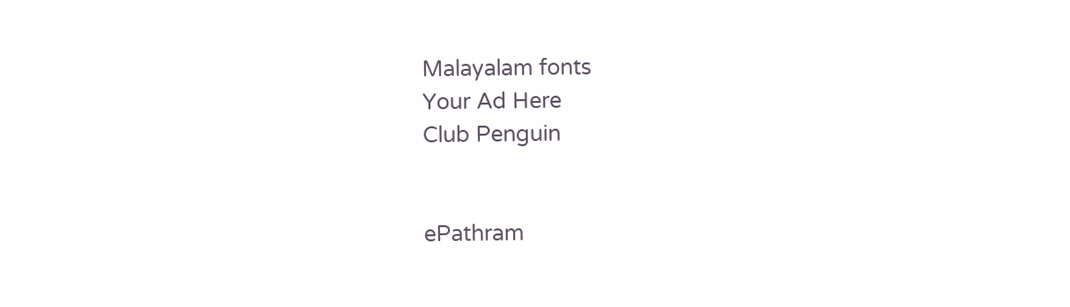Malayalam fonts
Your Ad Here
Club Penguin


ePathram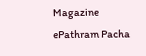Magazine
ePathram Pacha